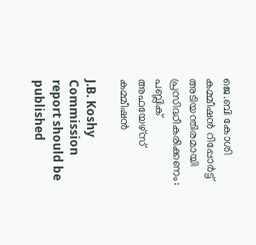ജെ.ബി കോശി കമ്മീഷന്‍ റിപ്പോര്‍ട്ട് അടിയന്തിരമായി പ്രസിദ്ധീകരിക്കണം: പബ്ലിക് അഫയേഴ്സ് കമ്മീഷന്‍

J.B. Koshy Commission report should be published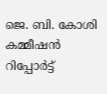ജെ. ബി. കോശി കമ്മീഷന്‍ റിപ്പോര്‍ട്ട്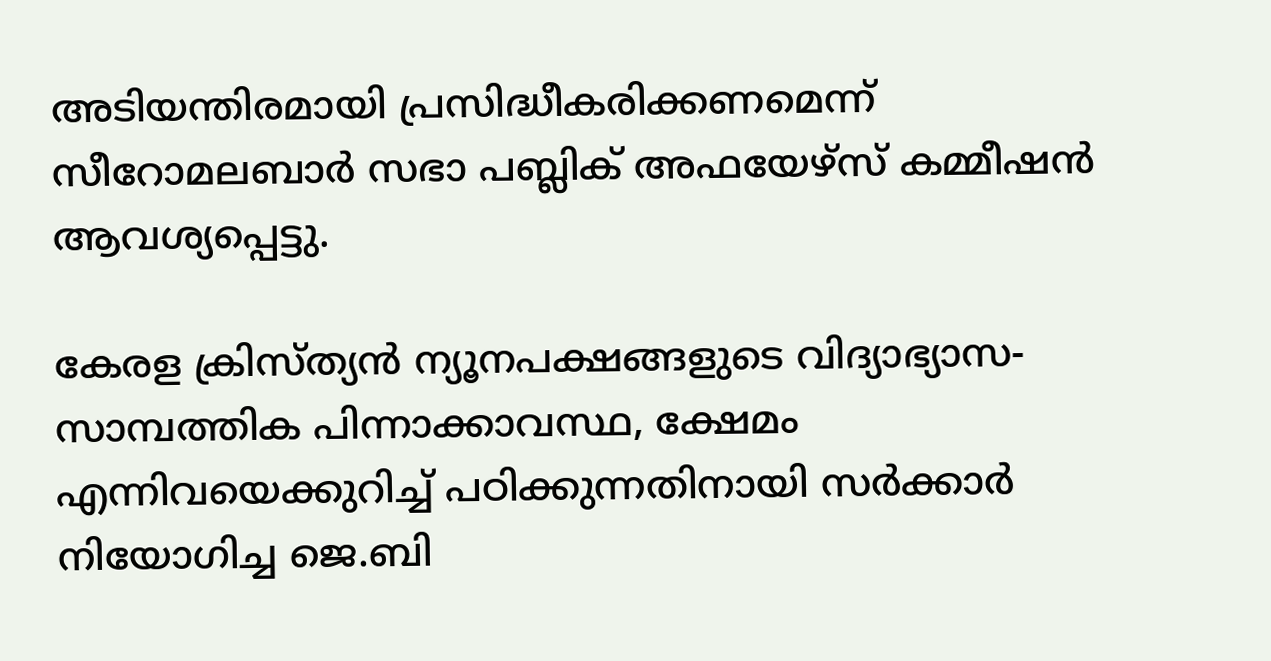അടിയന്തിരമായി പ്രസിദ്ധീകരിക്കണമെന്ന് സീറോമലബാര്‍ സഭാ പബ്ലിക് അഫയേഴ്സ് കമ്മീഷന്‍ ആവശ്യപ്പെട്ടു.

കേരള ക്രിസ്ത്യന്‍ ന്യൂനപക്ഷങ്ങളുടെ വിദ്യാഭ്യാസ- സാമ്പത്തിക പിന്നാക്കാവസ്ഥ, ക്ഷേമം എന്നിവയെക്കുറിച്ച് പഠിക്കുന്നതിനായി സര്‍ക്കാര്‍ നിയോഗിച്ച ജെ.ബി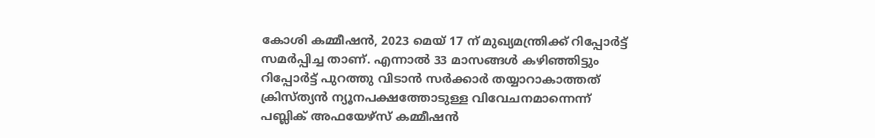കോശി കമ്മീഷന്‍, 2023 മെയ് 17 ന് മുഖ്യമന്ത്രിക്ക് റിപ്പോര്‍ട്ട് സമര്‍പ്പിച്ച താണ്. എന്നാല്‍ 33 മാസങ്ങള്‍ കഴിഞ്ഞിട്ടും റിപ്പോര്‍ട്ട് പുറത്തു വിടാന്‍ സര്‍ക്കാര്‍ തയ്യാറാകാത്തത് ക്രിസ്ത്യന്‍ ന്യൂനപക്ഷത്തോടുള്ള വിവേചനമാന്നെന്ന് പബ്ലിക് അഫയേഴ്സ് കമ്മീഷന്‍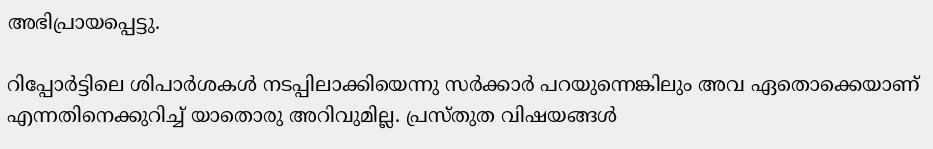അഭിപ്രായപ്പെട്ടു.

റിപ്പോര്‍ട്ടിലെ ശിപാര്‍ശകള്‍ നടപ്പിലാക്കിയെന്നു സര്‍ക്കാര്‍ പറയുന്നെങ്കിലും അവ ഏതൊക്കെയാണ് എന്നതിനെക്കുറിച്ച് യാതൊരു അറിവുമില്ല. പ്രസ്തുത വിഷയങ്ങള്‍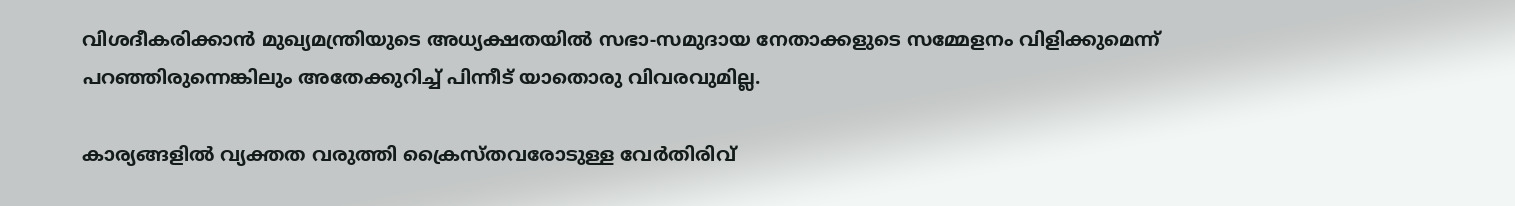വിശദീകരിക്കാന്‍ മുഖ്യമന്ത്രിയുടെ അധ്യക്ഷതയില്‍ സഭാ-സമുദായ നേതാക്കളുടെ സമ്മേളനം വിളിക്കുമെന്ന് പറഞ്ഞിരുന്നെങ്കിലും അതേക്കുറിച്ച് പിന്നീട് യാതൊരു വിവരവുമില്ല.

കാര്യങ്ങളില്‍ വ്യക്തത വരുത്തി ക്രൈസ്തവരോടുള്ള വേര്‍തിരിവ്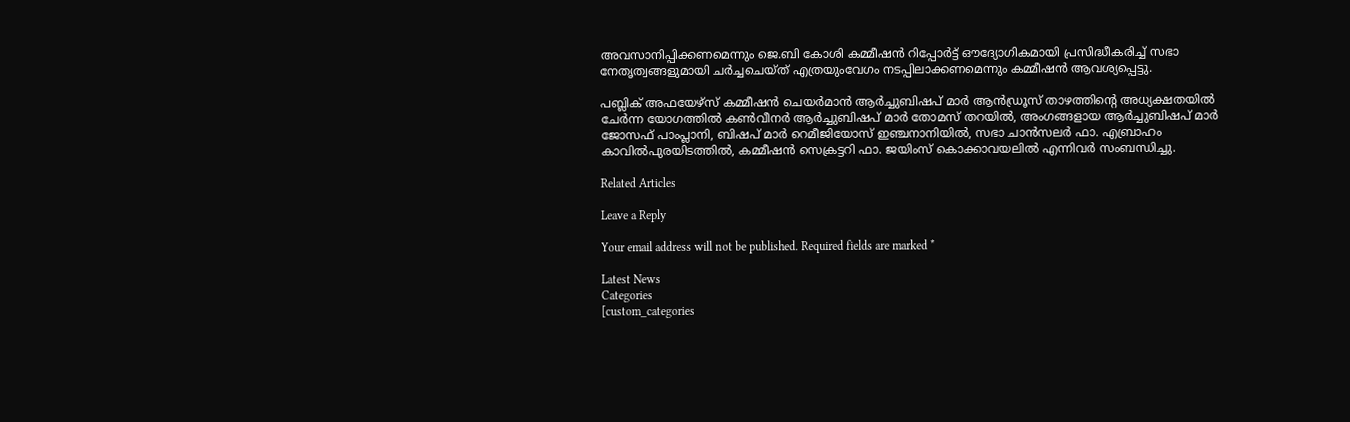അവസാനിപ്പിക്കണമെന്നും ജെ.ബി കോശി കമ്മീഷന്‍ റിപ്പോര്‍ട്ട് ഔദ്യോഗികമായി പ്രസിദ്ധീകരിച്ച് സഭാ നേതൃത്വങ്ങളുമായി ചര്‍ച്ചചെയ്ത് എത്രയുംവേഗം നടപ്പിലാക്കണമെന്നും കമ്മീഷന്‍ ആവശ്യപ്പെട്ടു.

പബ്ലിക് അഫയേഴ്സ് കമ്മീഷന്‍ ചെയര്‍മാന്‍ ആര്‍ച്ചുബിഷപ് മാര്‍ ആന്‍ഡ്രൂസ് താഴത്തിന്റെ അധ്യക്ഷതയില്‍ ചേര്‍ന്ന യോഗത്തില്‍ കണ്‍വീനര്‍ ആര്‍ച്ചുബിഷപ് മാര്‍ തോമസ് തറയില്‍, അംഗങ്ങളായ ആര്‍ച്ചുബിഷപ് മാര്‍ ജോസഫ് പാംപ്ലാനി, ബിഷപ് മാര്‍ റെമീജിയോസ് ഇഞ്ചനാനിയില്‍, സഭാ ചാന്‍സലര്‍ ഫാ. എബ്രാഹം കാവില്‍പുരയിടത്തില്‍, കമ്മീഷന്‍ സെക്രട്ടറി ഫാ. ജയിംസ് കൊക്കാവയലില്‍ എന്നിവര്‍ സംബന്ധിച്ചു.

Related Articles

Leave a Reply

Your email address will not be published. Required fields are marked *

Latest News
Categories
[custom_categories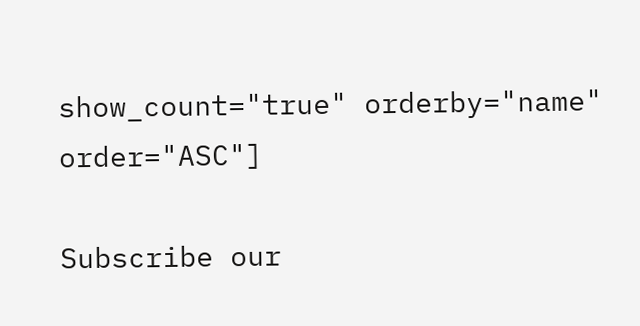show_count="true" orderby="name" order="ASC"]

Subscribe our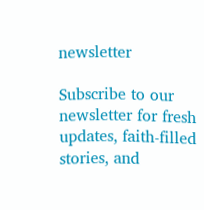newsletter

Subscribe to our newsletter for fresh updates, faith-filled stories, and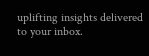uplifting insights delivered to your inbox.